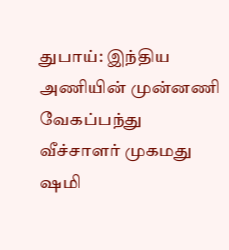துபாய்: இந்திய அணியின் முன்னணி வேகப்பந்து வீச்சாளர் முகமது ஷமி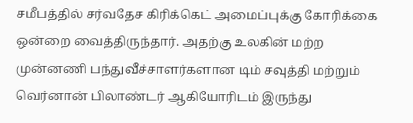சமீபத்தில் சர்வதேச கிரிக்கெட் அமைப்புக்கு கோரிக்கை ஒன்றை வைத்திருந்தார். அதற்கு உலகின் மற்ற முன்னணி பந்துவீச்சாளர்களான டிம் சவுத்தி மற்றும் வெர்னான் பிலாண்டர் ஆகியோரிடம் இருந்து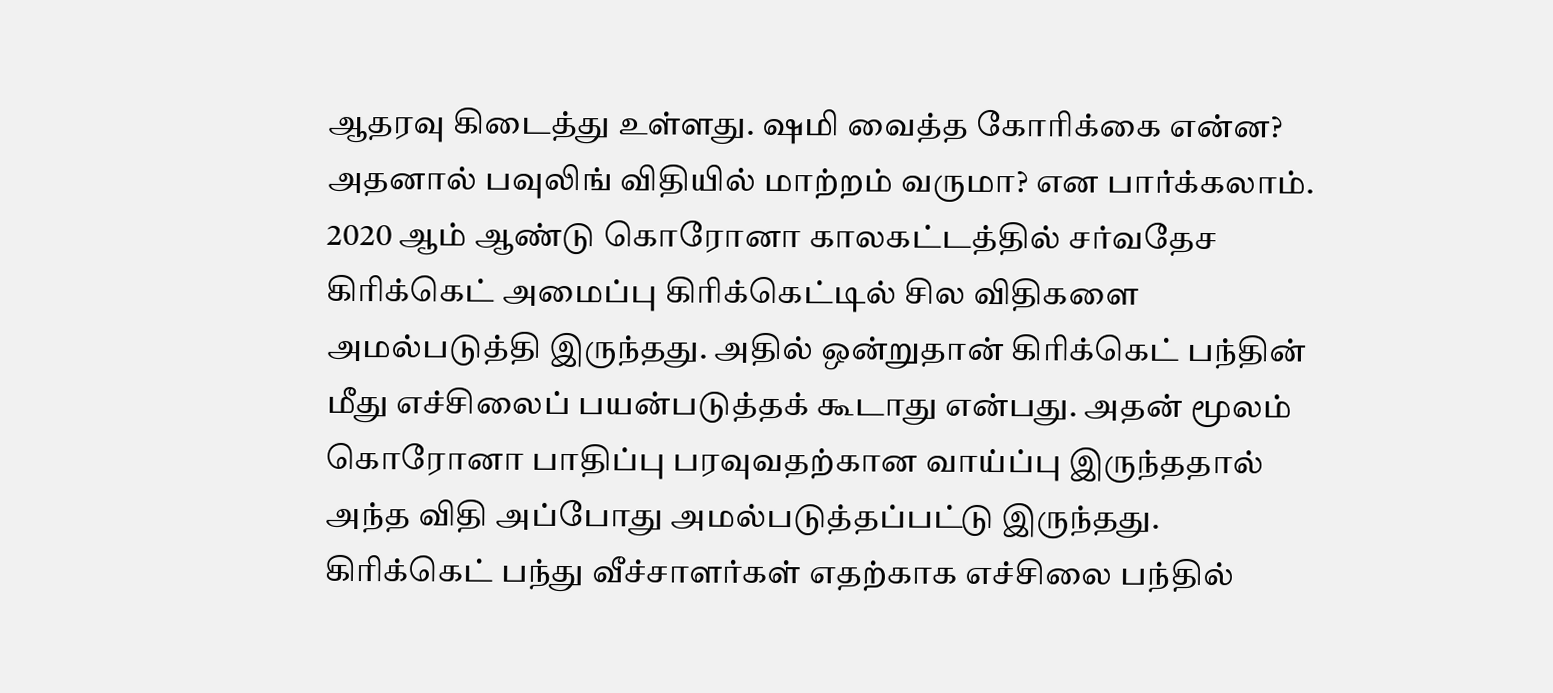ஆதரவு கிடைத்து உள்ளது. ஷமி வைத்த கோரிக்கை என்ன? அதனால் பவுலிங் விதியில் மாற்றம் வருமா? என பார்க்கலாம்.
2020 ஆம் ஆண்டு கொரோனா காலகட்டத்தில் சர்வதேச கிரிக்கெட் அமைப்பு கிரிக்கெட்டில் சில விதிகளை அமல்படுத்தி இருந்தது. அதில் ஒன்றுதான் கிரிக்கெட் பந்தின் மீது எச்சிலைப் பயன்படுத்தக் கூடாது என்பது. அதன் மூலம் கொரோனா பாதிப்பு பரவுவதற்கான வாய்ப்பு இருந்ததால் அந்த விதி அப்போது அமல்படுத்தப்பட்டு இருந்தது.
கிரிக்கெட் பந்து வீச்சாளர்கள் எதற்காக எச்சிலை பந்தில்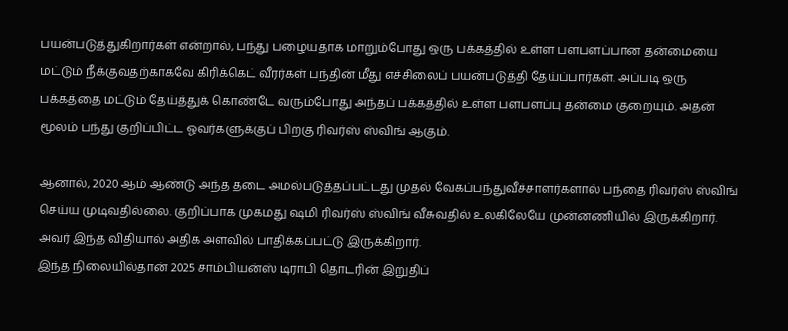பயன்படுத்துகிறார்கள் என்றால், பந்து பழையதாக மாறும்போது ஒரு பக்கத்தில் உள்ள பளபளப்பான தன்மையை மட்டும் நீக்குவதற்காகவே கிரிக்கெட் வீரர்கள் பந்தின் மீது எச்சிலைப் பயன்படுத்தி தேய்ப்பார்கள். அப்படி ஒரு பக்கத்தை மட்டும் தேய்த்துக் கொண்டே வரும்போது அந்தப் பக்கத்தில் உள்ள பளபளப்பு தன்மை குறையும். அதன் மூலம் பந்து குறிப்பிட்ட ஓவர்களுக்குப் பிறகு ரிவர்ஸ் ஸ்விங் ஆகும்.

ஆனால், 2020 ஆம் ஆண்டு அந்த தடை அமல்படுத்தப்பட்டது முதல் வேகப்பந்துவீச்சாளர்களால் பந்தை ரிவர்ஸ் ஸ்விங் செய்ய முடிவதில்லை. குறிப்பாக முகமது ஷமி ரிவர்ஸ் ஸ்விங் வீசுவதில் உலகிலேயே முன்னணியில் இருக்கிறார். அவர் இந்த விதியால் அதிக அளவில் பாதிக்கப்பட்டு இருக்கிறார்.
இந்த நிலையில்தான் 2025 சாம்பியன்ஸ் டிராபி தொடரின் இறுதிப்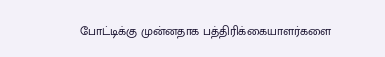போட்டிக்கு முன்னதாக பத்திரிக்கையாளர்களை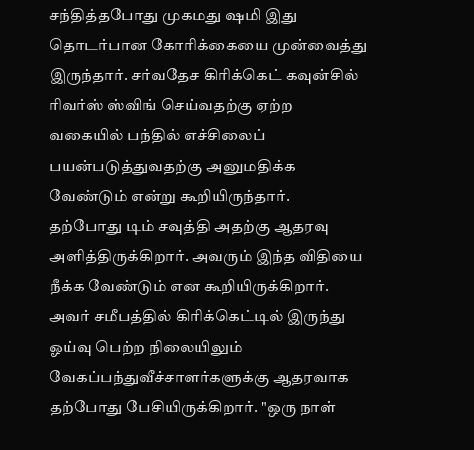சந்தித்தபோது முகமது ஷமி இது தொடர்பான கோரிக்கையை முன்வைத்து இருந்தார். சர்வதேச கிரிக்கெட் கவுன்சில் ரிவர்ஸ் ஸ்விங் செய்வதற்கு ஏற்ற வகையில் பந்தில் எச்சிலைப் பயன்படுத்துவதற்கு அனுமதிக்க வேண்டும் என்று கூறியிருந்தார்.
தற்போது டிம் சவுத்தி அதற்கு ஆதரவு அளித்திருக்கிறார். அவரும் இந்த விதியை நீக்க வேண்டும் என கூறியிருக்கிறார். அவர் சமீபத்தில் கிரிக்கெட்டில் இருந்து ஓய்வு பெற்ற நிலையிலும் வேகப்பந்துவீச்சாளர்களுக்கு ஆதரவாக தற்போது பேசியிருக்கிறார். "ஒரு நாள்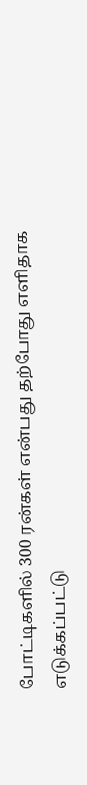போட்டிகளில் 300 ரன்கள் என்பது தற்போது எளிதாக எடுக்கப்பட்டு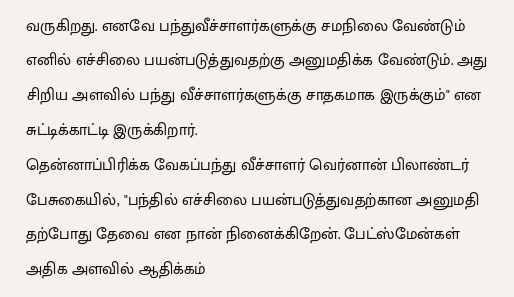வருகிறது. எனவே பந்துவீச்சாளர்களுக்கு சமநிலை வேண்டும் எனில் எச்சிலை பயன்படுத்துவதற்கு அனுமதிக்க வேண்டும். அது சிறிய அளவில் பந்து வீச்சாளர்களுக்கு சாதகமாக இருக்கும்" என சுட்டிக்காட்டி இருக்கிறார்.
தென்னாப்பிரிக்க வேகப்பந்து வீச்சாளர் வெர்னான் பிலாண்டர் பேசுகையில், "பந்தில் எச்சிலை பயன்படுத்துவதற்கான அனுமதி தற்போது தேவை என நான் நினைக்கிறேன். பேட்ஸ்மேன்கள் அதிக அளவில் ஆதிக்கம்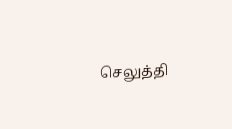செலுத்தி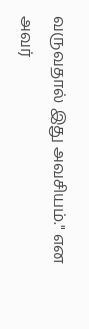வருவதால் இது அவசியம்." என அவர்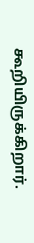கூறியிருக்கிறார்.